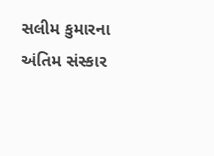સલીમ કુમારના અંતિમ સંસ્કાર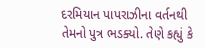દરમિયાન પાપરાઝીના વર્તનથી તેમનો પુત્ર ભડક્યો. તેણે કહ્યું કે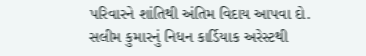પરિવારને શાંતિથી અંતિમ વિદાય આપવા દો. સલીમ કુમારનું નિધન કાર્ડિયાક અરેસ્ટથી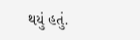થયું હતું.